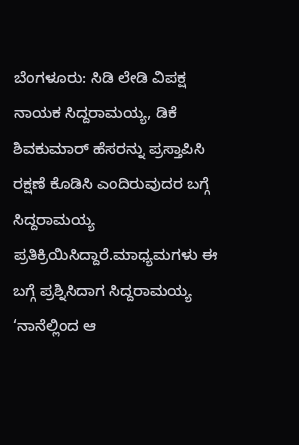ಬೆಂಗಳೂರು: ಸಿಡಿ ಲೇಡಿ ವಿಪಕ್ಷ ನಾಯಕ ಸಿದ್ದರಾಮಯ್ಯ, ಡಿಕೆ ಶಿವಕುಮಾರ್ ಹೆಸರನ್ನು ಪ್ರಸ್ತಾಪಿಸಿ ರಕ್ಷಣೆ ಕೊಡಿಸಿ ಎಂದಿರುವುದರ ಬಗ್ಗೆ ಸಿದ್ದರಾಮಯ್ಯ ಪ್ರತಿಕ್ರಿಯಿಸಿದ್ದಾರೆ.ಮಾಧ್ಯಮಗಳು ಈ ಬಗ್ಗೆ ಪ್ರಶ್ನಿಸಿದಾಗ ಸಿದ್ದರಾಮಯ್ಯ ‘ನಾನೆಲ್ಲಿಂದ ಆ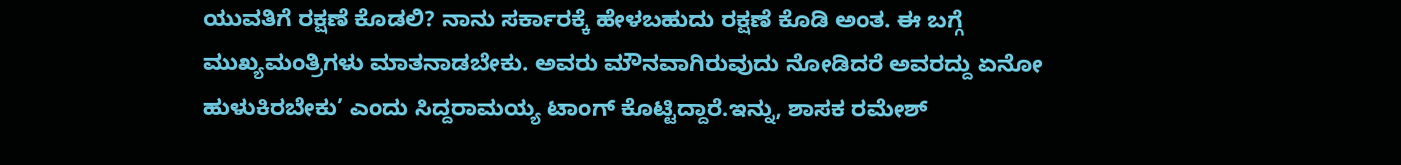ಯುವತಿಗೆ ರಕ್ಷಣೆ ಕೊಡಲಿ? ನಾನು ಸರ್ಕಾರಕ್ಕೆ ಹೇಳಬಹುದು ರಕ್ಷಣೆ ಕೊಡಿ ಅಂತ. ಈ ಬಗ್ಗೆ ಮುಖ್ಯಮಂತ್ರಿಗಳು ಮಾತನಾಡಬೇಕು. ಅವರು ಮೌನವಾಗಿರುವುದು ನೋಡಿದರೆ ಅವರದ್ದು ಏನೋ ಹುಳುಕಿರಬೇಕು’ ಎಂದು ಸಿದ್ದರಾಮಯ್ಯ ಟಾಂಗ್ ಕೊಟ್ಟಿದ್ದಾರೆ.ಇನ್ನು, ಶಾಸಕ ರಮೇಶ್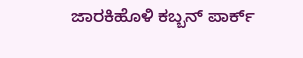ಜಾರಕಿಹೊಳಿ ಕಬ್ಬನ್ ಪಾರ್ಕ್